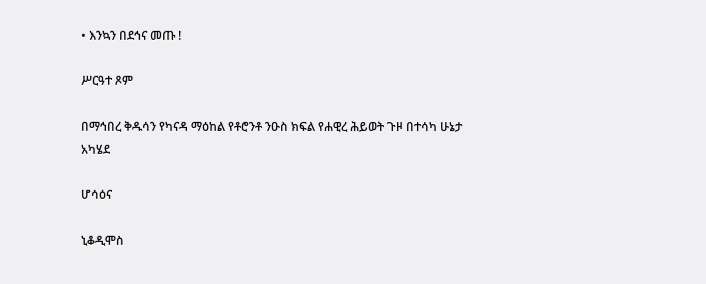• እንኳን በደኅና መጡ !

ሥርዓተ ጾም

በማኅበረ ቅዱሳን የካናዳ ማዕከል የቶሮንቶ ንዑስ ክፍል የሐዊረ ሕይወት ጉዞ በተሳካ ሁኔታ አካሄደ

ሆሳዕና

ኒቆዲሞስ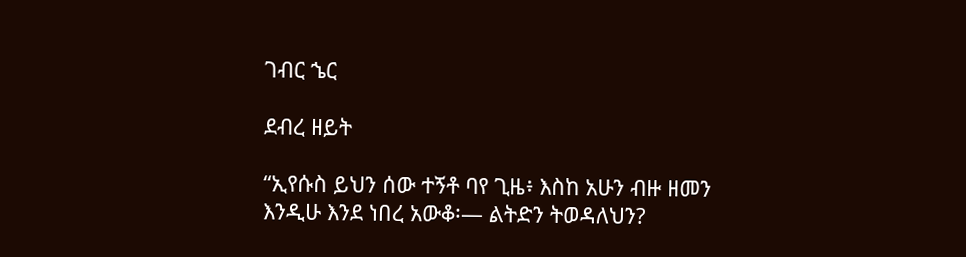ገብር ኄር

ደብረ ዘይት

“ኢየሱስ ይህን ሰው ተኝቶ ባየ ጊዜ፥ እስከ አሁን ብዙ ዘመን እንዲሁ እንደ ነበረ አውቆ፡— ልትድን ትወዳለህን?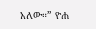አለው።” ዮሐ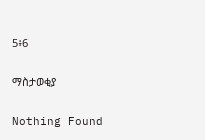5፥6

ማስታወቂያ

Nothing Found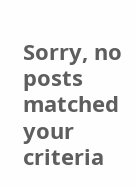Sorry, no posts matched your criteria